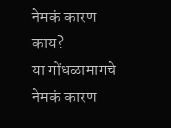नेमकं कारण काय?
या गोंधळामागचे नेमकं कारण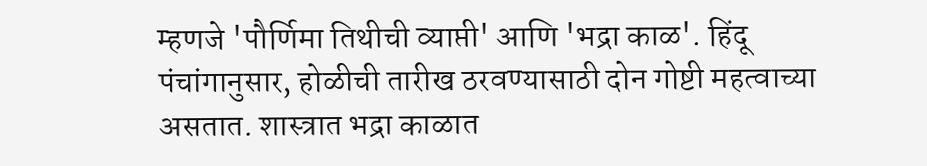म्हणजे 'पौर्णिमा तिथीची व्याप्ती' आणि 'भद्रा काळ'. हिंदू पंचांगानुसार, होळीची तारीख ठरवण्यासाठी दोन गोष्टी महत्वाच्या असतात. शास्त्रात भद्रा काळात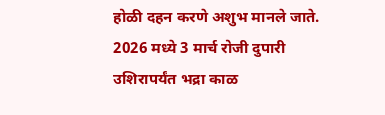होळी दहन करणे अशुभ मानले जाते. 2026 मध्ये 3 मार्च रोजी दुपारी उशिरापर्यंत भद्रा काळ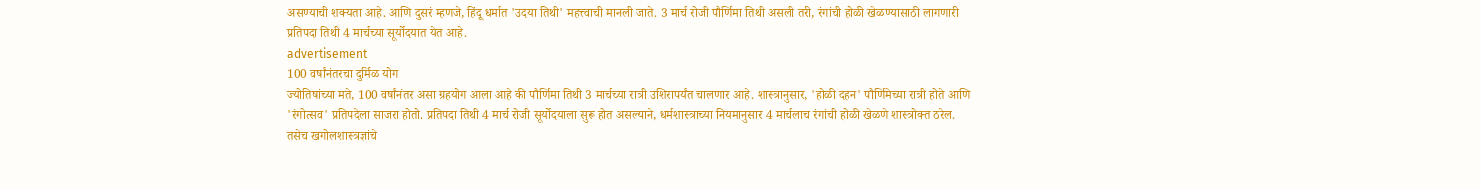असण्याची शक्यता आहे. आणि दुसरं म्हणजे, हिंदू धर्मात 'उदया तिथी' महत्त्वाची मानली जाते. 3 मार्च रोजी पौर्णिमा तिथी असली तरी, रंगांची होळी खेळण्यासाठी लागणारी प्रतिपदा तिथी 4 मार्चच्या सूर्योदयात येत आहे.
advertisement
100 वर्षांनंतरचा दुर्मिळ योग
ज्योतिषांच्या मते, 100 वर्षांनंतर असा ग्रहयोग आला आहे की पौर्णिमा तिथी 3 मार्चच्या रात्री उशिरापर्यंत चालणार आहे. शास्त्रानुसार, 'होळी दहन' पौर्णिमेच्या रात्री होते आणि 'रंगोत्सव' प्रतिपदेला साजरा होतो. प्रतिपदा तिथी 4 मार्च रोजी सूर्योदयाला सुरू होत असल्याने, धर्मशास्त्राच्या नियमानुसार 4 मार्चलाच रंगांची होळी खेळणे शास्त्रोक्त ठरेल. तसेच खगोलशास्त्रज्ञांचे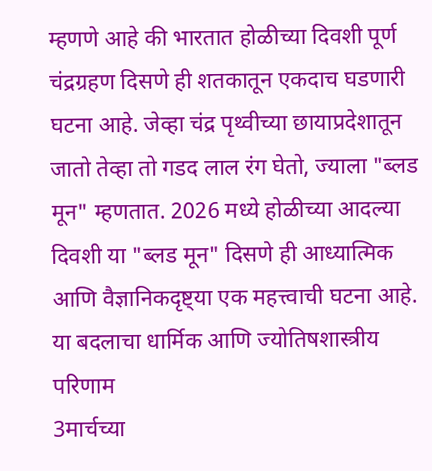म्हणणे आहे की भारतात होळीच्या दिवशी पूर्ण चंद्रग्रहण दिसणे ही शतकातून एकदाच घडणारी घटना आहे. जेव्हा चंद्र पृथ्वीच्या छायाप्रदेशातून जातो तेव्हा तो गडद लाल रंग घेतो, ज्याला "ब्लड मून" म्हणतात. 2026 मध्ये होळीच्या आदल्या दिवशी या "ब्लड मून" दिसणे ही आध्यात्मिक आणि वैज्ञानिकदृष्ट्या एक महत्त्वाची घटना आहे.
या बदलाचा धार्मिक आणि ज्योतिषशास्त्रीय परिणाम
3मार्चच्या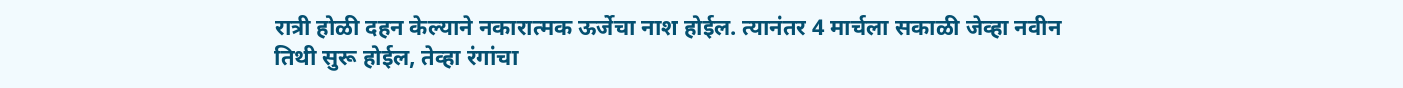रात्री होळी दहन केल्याने नकारात्मक ऊर्जेचा नाश होईल. त्यानंतर 4 मार्चला सकाळी जेव्हा नवीन तिथी सुरू होईल, तेव्हा रंगांचा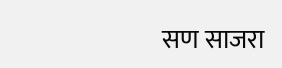सण साजरा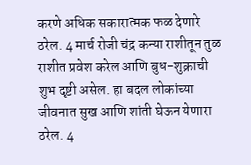करणे अधिक सकारात्मक फळ देणारे ठरेल. 4 मार्च रोजी चंद्र कन्या राशीतून तुळ राशीत प्रवेश करेल आणि बुध-शुक्राची शुभ दृष्टी असेल. हा बदल लोकांच्या जीवनात सुख आणि शांती घेऊन येणारा ठरेल. 4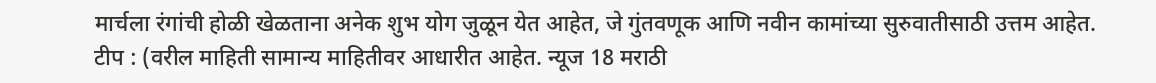मार्चला रंगांची होळी खेळताना अनेक शुभ योग जुळून येत आहेत, जे गुंतवणूक आणि नवीन कामांच्या सुरुवातीसाठी उत्तम आहेत.
टीप : (वरील माहिती सामान्य माहितीवर आधारीत आहेत. न्यूज 18 मराठी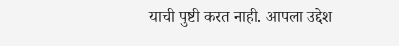याची पुष्टी करत नाही. आपला उद्देश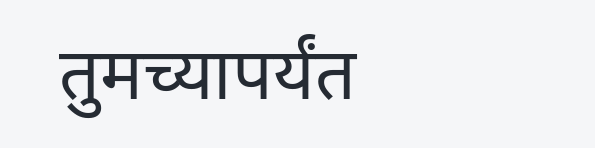तुमच्यापर्यंत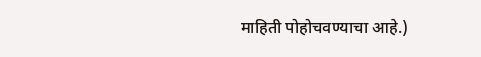माहिती पोहोचवण्याचा आहे.)